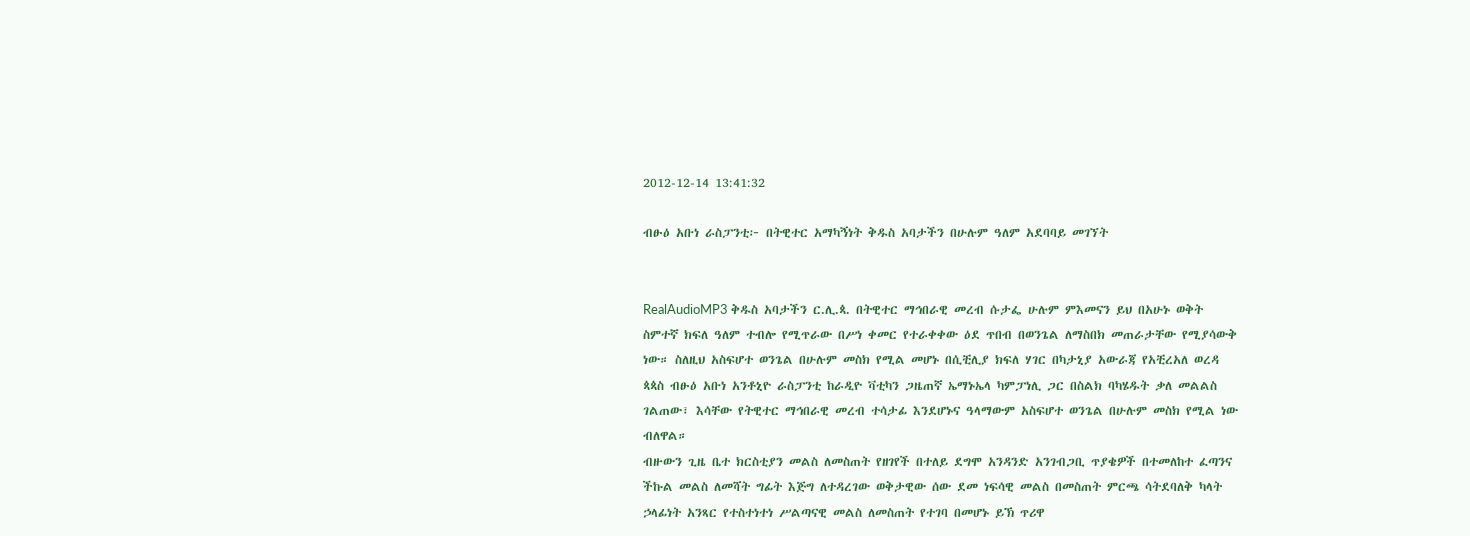2012-12-14 13:41:32

ብፁዕ አቡነ ራስፓንቲ፦ በትዊተር አማካኝነት ቅዱስ አባታችን በሁሉም ዓለም አደባባይ መገኘት


RealAudioMP3 ቅዱስ አባታችን ር.ሊ.ጳ. በትዊተር ማኅበራዊ መረብ ሱታፌ ሁሉም ምእመናን ይህ በአሁኑ ወቅት ስምተኛ ክፍለ ዓለም ተብሎ የሚጥራው በሥነ ቀመር የተራቀቀው ዕደ ጥበብ በወንጌል ለማስበክ መጠራታቸው የሚያሳውቅ ነው። ስለዚህ አስፍሆተ ወንጌል በሁሉም መስክ የሚል መሆኑ በሲቺሊያ ክፍለ ሃገር በካታኒያ አውራጃ የአቺረአለ ወረዳ ጳጳስ ብፁዕ አቡነ አንቶኒዮ ራስፓንቲ ከራዲዮ ቫቲካን ጋዜጠኛ ኤማኑኤላ ካምፓነሊ ጋር በስልክ ባካሄዱት ቃለ መልልስ ገልጠው፣ እሳቸው የትዊተር ማኅበራዊ መረብ ተሳታፊ እንደሆኑና ዓላማውም አስፍሆተ ወንጌል በሁሉም መስክ የሚል ነው ብለዋል።
ብዙውን ጊዜ ቤተ ክርስቲያን መልስ ለመስጠት የዘገየች በተለይ ደግሞ አንዳንድ አንገብጋቢ ጥያቄዎች በተመለከተ ፈጣንና ችኩል መልስ ለመሻት ግፊት እጅግ ለተዳረገው ወቅታዊው ሰው ደመ ነፍሳዊ መልስ በመስጠት ምርጫ ሳትደባለቅ ካላት ኃላፊነት አንጻር የተስተነተነ ሥልጣናዊ መልስ ለመስጠት የተገባ በመሆኑ ይኽ ጥሪዋ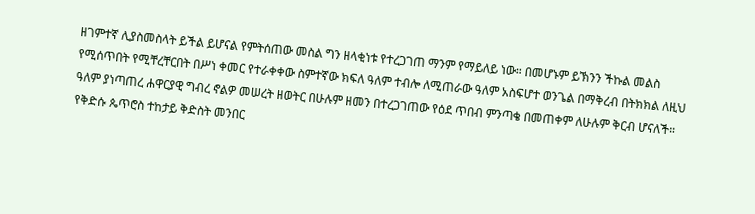ዘገምተኛ ሊያስመስላት ይችል ይሆናል የምትሰጠው መስል ግን ዘላቂነቱ የተረጋገጠ ማንም የማይለይ ነው። በመሆኑም ይኽንን ችኩል መልስ የሚሰጥበት የሚቸረቸርበት በሥነ ቀመር የተራቀቀው ስምተኛው ክፍለ ዓለም ተብሎ ለሚጠራው ዓለም አስፍሆተ ወንጌል በማቅረብ በትክክል ለዚህ ዓለም ያነጣጠረ ሐዋርያዊ ግብረ ኖልዎ መሠረት ዘወትር በሁሉም ዘመን በተረጋገጠው የዕደ ጥበብ ምንጣቄ በመጠቀም ለሁሉም ቅርብ ሆናለች። የቅድሱ ጴጥሮስ ተከታይ ቅድስት መንበር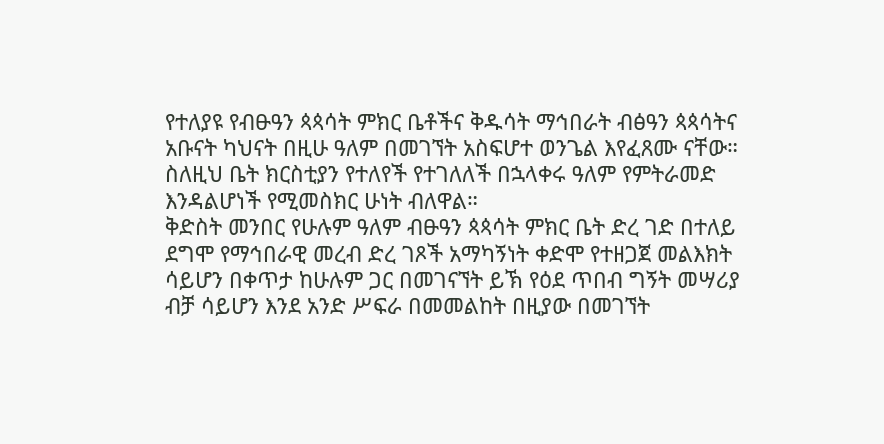የተለያዩ የብፁዓን ጳጳሳት ምክር ቤቶችና ቅዱሳት ማኅበራት ብፅዓን ጳጳሳትና አቡናት ካህናት በዚሁ ዓለም በመገኘት አስፍሆተ ወንጌል እየፈጸሙ ናቸው። ስለዚህ ቤት ክርስቲያን የተለየች የተገለለች በኋላቀሩ ዓለም የምትራመድ እንዳልሆነች የሚመስክር ሁነት ብለዋል።
ቅድስት መንበር የሁሉም ዓለም ብፁዓን ጳጳሳት ምክር ቤት ድረ ገድ በተለይ ደግሞ የማኅበራዊ መረብ ድረ ገጾች አማካኝነት ቀድሞ የተዘጋጀ መልእክት ሳይሆን በቀጥታ ከሁሉም ጋር በመገናኘት ይኽ የዕደ ጥበብ ግኝት መሣሪያ ብቻ ሳይሆን እንደ አንድ ሥፍራ በመመልከት በዚያው በመገኘት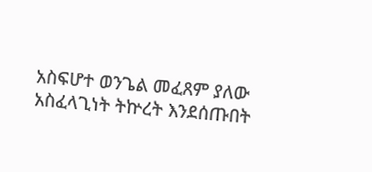አስፍሆተ ወንጌል መፈጸም ያለው አስፈላጊነት ትኵረት እንደሰጡበት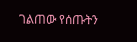ገልጠው የሰጡትን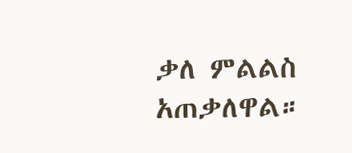ቃለ ምልልስ አጠቃለዋል።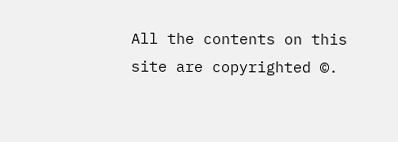All the contents on this site are copyrighted ©.